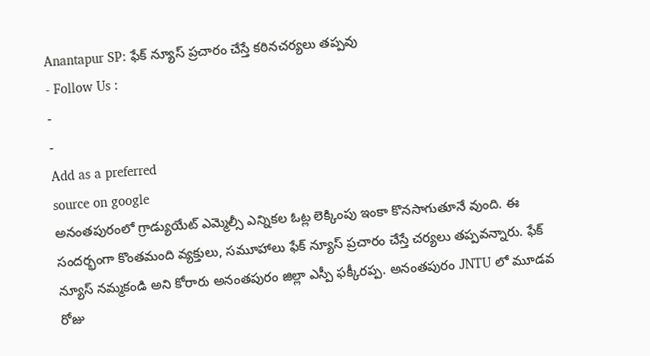Anantapur SP: ఫేక్ న్యూస్ ప్రచారం చేస్తే కఠినచర్యలు తప్పవు
- Follow Us :
-
-
Add as a preferred
source on google
అనంతపురంలో గ్రాడ్యుయేట్ ఎమ్మెల్సీ ఎన్నికల ఓట్ల లెక్కింపు ఇంకా కొనసాగుతూనే వుంది. ఈ సందర్భంగా కొంతమంది వ్యక్తులు, సమూహాలు ఫేక్ న్యూస్ ప్రచారం చేస్తే చర్యలు తప్పవన్నారు. ఫేక్ న్యూస్ నమ్మకండి అని కోరారు అనంతపురం జిల్లా ఎస్పీ ఫక్కీరప్ప. అనంతపురం JNTU లో మూడవ రోజు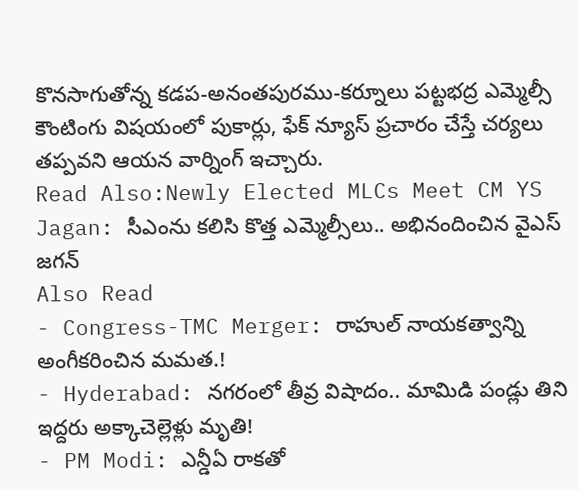కొనసాగుతోన్న కడప-అనంతపురము-కర్నూలు పట్టభద్ర ఎమ్మెల్సీ కౌంటింగు విషయంలో పుకార్లు, ఫేక్ న్యూస్ ప్రచారం చేస్తే చర్యలు తప్పవని ఆయన వార్నింగ్ ఇచ్చారు.
Read Also:Newly Elected MLCs Meet CM YS Jagan: సీఎంను కలిసి కొత్త ఎమ్మెల్సీలు.. అభినందించిన వైఎస్ జగన్
Also Read
- Congress-TMC Merger: రాహుల్ నాయకత్వాన్ని అంగీకరించిన మమత.!
- Hyderabad: నగరంలో తీవ్ర విషాదం.. మామిడి పండ్లు తిని ఇద్దరు అక్కాచెల్లెళ్లు మృతి!
- PM Modi: ఎన్డీఏ రాకతో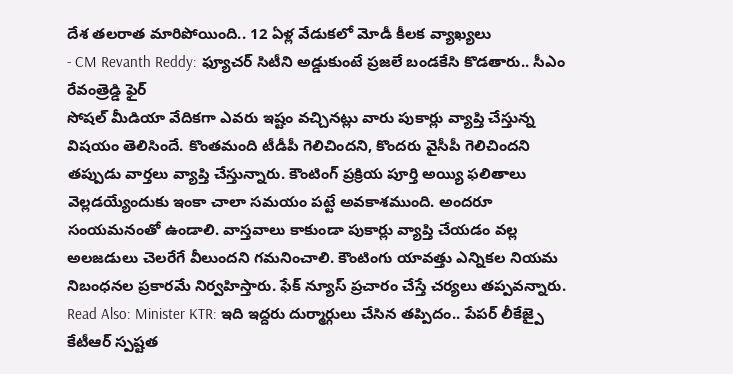దేశ తలరాత మారిపోయింది.. 12 ఏళ్ల వేడుకలో మోడీ కీలక వ్యాఖ్యలు
- CM Revanth Reddy: ఫ్యూచర్ సిటీని అడ్డుకుంటే ప్రజలే బండకేసి కొడతారు.. సీఎం రేవంత్రెడ్డి ఫైర్
సోషల్ మీడియా వేదికగా ఎవరు ఇష్టం వచ్చినట్లు వారు పుకార్లు వ్యాప్తి చేస్తున్న విషయం తెలిసిందే. కొంతమంది టీడీపీ గెలిచిందని, కొందరు వైసీపీ గెలిచిందని తప్పుడు వార్తలు వ్యాప్తి చేస్తున్నారు. కౌంటింగ్ ప్రక్రియ పూర్తి అయ్యి ఫలితాలు వెల్లడయ్యేందుకు ఇంకా చాలా సమయం పట్టే అవకాశముంది. అందరూ సంయమనంతో ఉండాలి. వాస్తవాలు కాకుండా పుకార్లు వ్యాప్తి చేయడం వల్ల అలజడులు చెలరేగే వీలుందని గమనించాలి. కౌంటింగు యావత్తు ఎన్నికల నియమ నిబంధనల ప్రకారమే నిర్వహిస్తారు. ఫేక్ న్యూస్ ప్రచారం చేస్తే చర్యలు తప్పవన్నారు.
Read Also: Minister KTR: ఇది ఇద్దరు దుర్మార్గులు చేసిన తప్పిదం.. పేపర్ లీకేజ్పై కేటీఆర్ స్పష్టత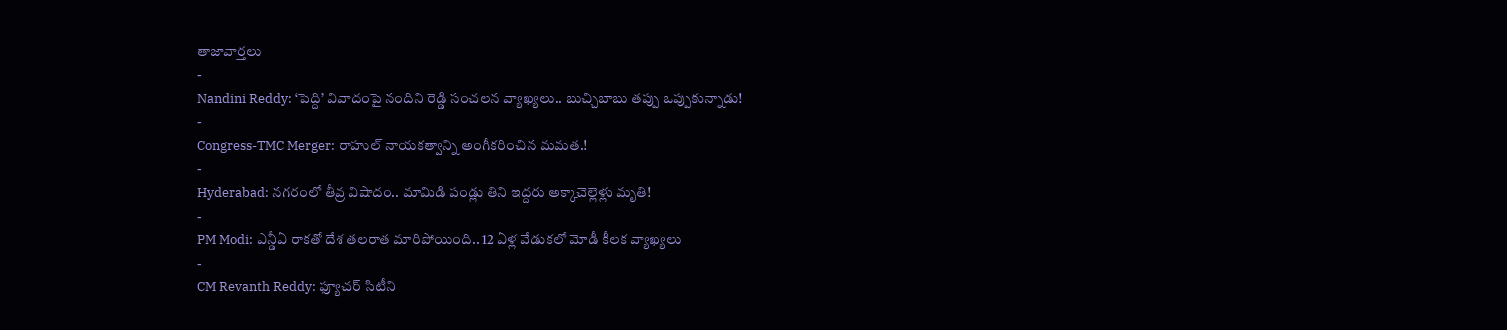తాజావార్తలు
-
Nandini Reddy: ‘పెద్ది’ వివాదంపై నందిని రెడ్డి సంచలన వ్యాఖ్యలు.. బుచ్చిబాబు తప్పు ఒప్పుకున్నాడు!
-
Congress-TMC Merger: రాహుల్ నాయకత్వాన్ని అంగీకరించిన మమత.!
-
Hyderabad: నగరంలో తీవ్ర విషాదం.. మామిడి పండ్లు తిని ఇద్దరు అక్కాచెల్లెళ్లు మృతి!
-
PM Modi: ఎన్డీఏ రాకతో దేశ తలరాత మారిపోయింది.. 12 ఏళ్ల వేడుకలో మోడీ కీలక వ్యాఖ్యలు
-
CM Revanth Reddy: ఫ్యూచర్ సిటీని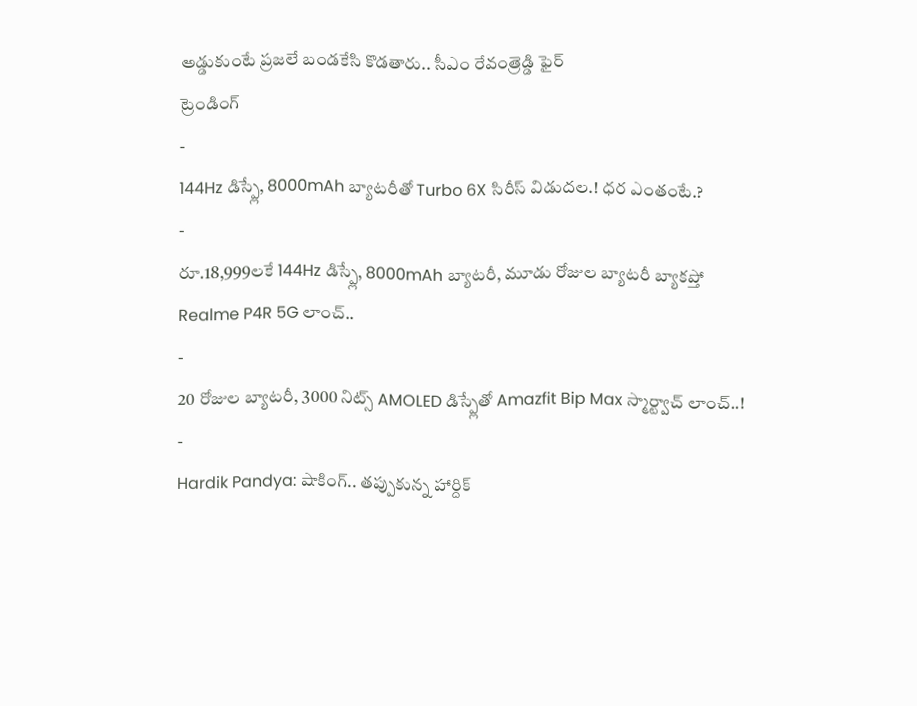అడ్డుకుంటే ప్రజలే బండకేసి కొడతారు.. సీఎం రేవంత్రెడ్డి ఫైర్
ట్రెండింగ్
-
144Hz డిస్ప్లే, 8000mAh బ్యాటరీతో Turbo 6X సిరీస్ విడుదల.! ధర ఎంతంటే.?
-
రూ.18,999లకే 144Hz డిస్ప్లే, 8000mAh బ్యాటరీ, మూడు రోజుల బ్యాటరీ బ్యాకప్తో Realme P4R 5G లాంచ్..
-
20 రోజుల బ్యాటరీ, 3000 నిట్స్ AMOLED డిస్ప్లేతో Amazfit Bip Max స్మార్ట్వాచ్ లాంచ్..!
-
Hardik Pandya: షాకింగ్.. తప్పుకున్న హార్దిక్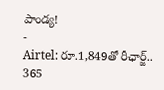పాండ్య!
-
Airtel: రూ.1,849తో రీఛార్జ్.. 365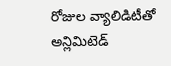రోజుల వ్యాలిడిటీతో అన్లిమిటెడ్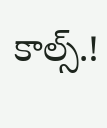కాల్స్.!